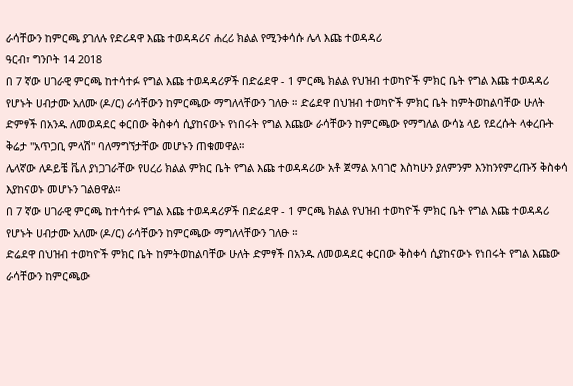ራሳቸውን ከምርጫ ያገለሉ የድሪዳዋ እጩ ተወዳዳሪና ሐረሪ ክልል የሚንቀሳሱ ሌላ እጩ ተወዳዳሪ
ዓርብ፣ ግንቦት 14 2018
በ 7 ኛው ሀገራዊ ምርጫ ከተሳተፉ የግል እጩ ተወዳዳሪዎች በድሬደዋ - 1 ምርጫ ክልል የህዝብ ተወካዮች ምክር ቤት የግል እጩ ተወዳዳሪ የሆኑት ሀብታሙ አለሙ (ዶ/ር) ራሳቸውን ከምርጫው ማግለላቸውን ገለፁ ። ድሬደዋ በህዝብ ተወካዮች ምክር ቤት ከምትወከልባቸው ሁለት ድምፃች በአንዱ ለመወዳደር ቀርበው ቅስቀሳ ሲያከናውኑ የነበሩት የግል እጩው ራሳቸውን ከምርጫው የማግለል ውሳኔ ላይ የደረሱት ላቀረቡት ቅሬታ "አጥጋቢ ምላሽ" ባለማግኘታቸው መሆኑን ጠቁመዋል።
ሌላኛው ለዶይቼ ቬለ ያነጋገራቸው የሀረሪ ክልል ምክር ቤት የግል እጩ ተወዳዳሪው አቶ ጀማል አባገሮ እስካሁን ያለምንም እንከንየምረጡኝ ቅስቀሳ እያከናወኑ መሆኑን ገልፀዋል።
በ 7 ኛው ሀገራዊ ምርጫ ከተሳተፉ የግል እጩ ተወዳዳሪዎች በድሬደዋ - 1 ምርጫ ክልል የህዝብ ተወካዮች ምክር ቤት የግል እጩ ተወዳዳሪ የሆኑት ሀብታሙ አለሙ (ዶ/ር) ራሳቸውን ከምርጫው ማግለላቸውን ገለፁ ።
ድሬደዋ በህዝብ ተወካዮች ምክር ቤት ከምትወከልባቸው ሁለት ድምፃች በአንዱ ለመወዳደር ቀርበው ቅስቀሳ ሲያከናውኑ የነበሩት የግል እጩው ራሳቸውን ከምርጫው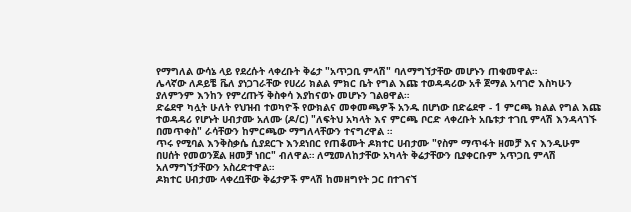የማግለል ውሳኔ ላይ የደረሱት ላቀረቡት ቅሬታ "አጥጋቢ ምላሽ" ባለማግኘታቸው መሆኑን ጠቁመዋል።
ሌላኛው ለዶይቼ ቬለ ያነጋገራቸው የሀረሪ ክልል ምክር ቤት የግል እጩ ተወዳዳሪው አቶ ጀማል አባገሮ እስካሁን ያለምንም እንከን የምረጡኝ ቅስቀሳ እያከናወኑ መሆኑን ገልፀዋል።
ድሬደዋ ካሏት ሁለት የህዝብ ተወካዮች የውክልና መቀመጫዎች አንዱ በሆነው በድሬደዋ - 1 ምርጫ ክልል የግል እጩ ተወዳዳሪ የሆኑት ሀብታሙ አለሙ (ዶ/ር) "ለፍትህ አካላት እና ምርጫ ቦርድ ላቀረቡት አቤቱታ ተገቢ ምላሽ እንዳላገኙ በመጥቀስ" ራሳቸውን ከምርጫው ማግለላቸውን ተናግረዋል ።
ጥሩ የሚባል እንቅስቃሴ ሲያደርጉ እንደነበር የጠቆሙት ዶክተር ሀብታሙ "የስም ማጥፋት ዘመቻ እና እንዲሁም በሀሰት የመወንጀል ዘመቻ ነበር" ብለዋል። ለሚመለከታቸው አካላት ቅሬታቸውን ቢያቀርቡም አጥጋቢ ምላሽ አለማግኘታቸውን አስረድተዋል።
ዶክተር ሀብታሙ ላቀረቧቸው ቅሬታዎች ምላሽ ከመዘግየት ጋር በተገናኘ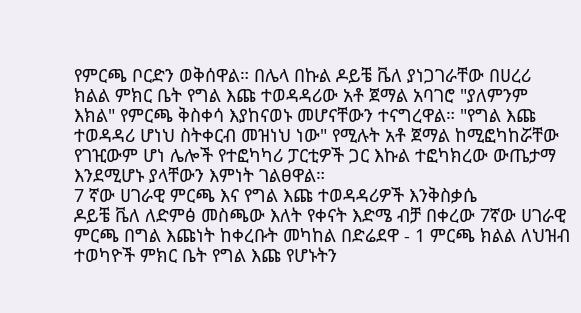የምርጫ ቦርድን ወቅሰዋል። በሌላ በኩል ዶይቼ ቬለ ያነጋገራቸው በሀረሪ ክልል ምክር ቤት የግል እጩ ተወዳዳሪው አቶ ጀማል አባገሮ "ያለምንም እክል" የምርጫ ቅስቀሳ እያከናወኑ መሆናቸውን ተናግረዋል። "የግል እጩ ተወዳዳሪ ሆነህ ስትቀርብ መዝነህ ነው" የሚሉት አቶ ጀማል ከሚፎካከሯቸው የገዢውም ሆነ ሌሎች የተፎካካሪ ፓርቲዎች ጋር እኩል ተፎካክረው ውጤታማ እንደሚሆኑ ያላቸውን እምነት ገልፀዋል።
7 ኛው ሀገራዊ ምርጫ እና የግል እጩ ተወዳዳሪዎች እንቅስቃሴ
ዶይቼ ቬለ ለድምፅ መስጫው እለት የቀናት እድሜ ብቻ በቀረው 7ኛው ሀገራዊ ምርጫ በግል እጩነት ከቀረቡት መካከል በድሬደዋ - 1 ምርጫ ክልል ለህዝብ ተወካዮች ምክር ቤት የግል እጩ የሆኑትን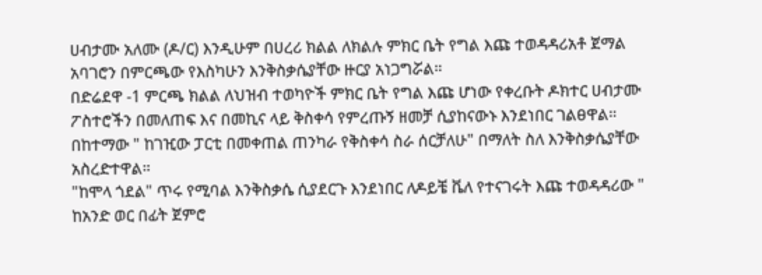ሀብታሙ አለሙ (ዶ/ር) እንዲሁም በሀረሪ ክልል ለክልሉ ምክር ቤት የግል እጩ ተወዳዳሪአቶ ጀማል አባገሮን በምርጫው የእስካሁን እንቅስቃሴያቸው ዙርያ አነጋግሯል።
በድሬደዋ -1 ምርጫ ክልል ለህዝብ ተወካዮች ምክር ቤት የግል እጩ ሆነው የቀረቡት ዶክተር ሀብታሙ ፖስተሮችን በመለጠፍ እና በመኪና ላይ ቅስቀሳ የምረጡኝ ዘመቻ ሲያከናውኑ እንደነበር ገልፀዋል። በከተማው " ከገዢው ፓርቲ በመቀጠል ጠንካራ የቅስቀሳ ስራ ሰርቻለሁ" በማለት ስለ እንቅስቃሴያቸው አስረድተዋል።
"ከሞላ ጎደል" ጥሩ የሚባል እንቅስቃሴ ሲያደርጉ እንደነበር ለዶይቼ ቬለ የተናገሩት እጩ ተወዳዳሪው " ከአንድ ወር በፊት ጀምሮ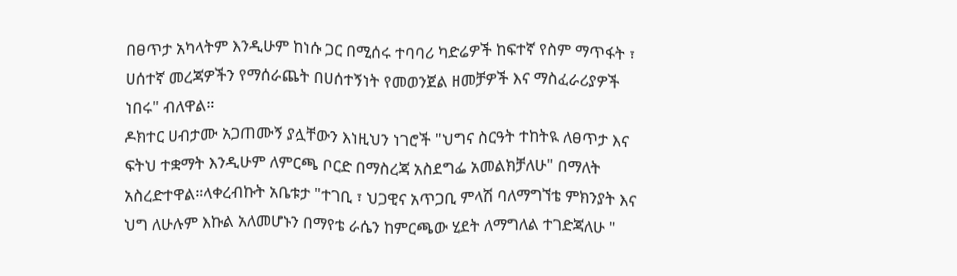በፀጥታ አካላትም እንዲሁም ከነሱ ጋር በሚሰሩ ተባባሪ ካድሬዎች ከፍተኛ የስም ማጥፋት ፣ ሀሰተኛ መረጃዎችን የማሰራጨት በሀሰተኝነት የመወንጀል ዘመቻዎች እና ማስፈራሪያዎች ነበሩ" ብለዋል።
ዶክተር ሀብታሙ አጋጠሙኝ ያሏቸውን እነዚህን ነገሮች "ህግና ስርዓት ተከትዪ ለፀጥታ እና ፍትህ ተቋማት እንዲሁም ለምርጫ ቦርድ በማስረጃ አስደግፌ አመልክቻለሁ" በማለት አስረድተዋል።ላቀረብኩት አቤቱታ "ተገቢ ፣ ህጋዊና አጥጋቢ ምላሽ ባለማግኘቴ ምክንያት እና ህግ ለሁሉም እኩል አለመሆኑን በማየቴ ራሴን ከምርጫው ሂደት ለማግለል ተገድጃለሁ "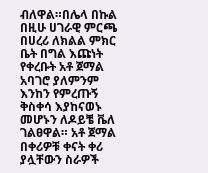ብለዋል።በሌላ በኩል በዚሁ ሀገራዊ ምርጫ በሀረሪ ለክልል ምክር ቤት በግል እጩነት የቀረቡት አቶ ጀማል አባገሮ ያለምንም እንከን የምረጡኝ ቅስቀሳ እያከናወኑ መሆኑን ለዶይቼ ቬለ ገልፀዋል። አቶ ጀማል በቀሪዎቹ ቀናት ቀሪ ያሏቸውን ስራዎች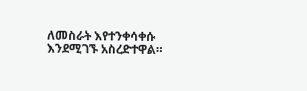ለመስራት እየተንቀሳቀሱ እንደሚገኙ አስረድተዋል።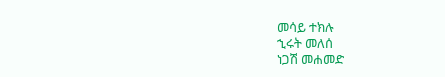መሳይ ተክሉ
ኂሩት መለሰ
ነጋሽ መሐመድ